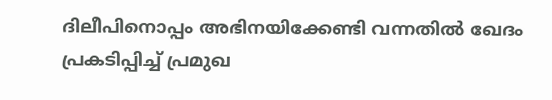ദിലീപിനൊപ്പം അഭിനയിക്കേണ്ടി വന്നതിൽ ഖേദം പ്രകടിപ്പിച്ച് പ്രമുഖ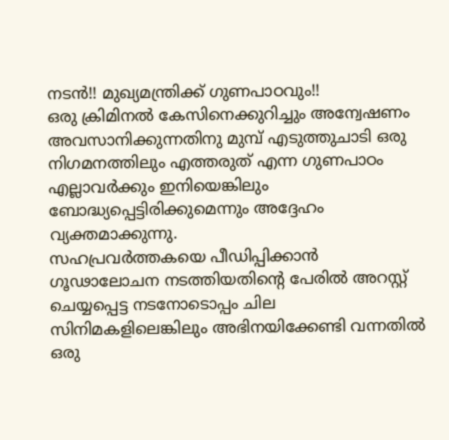നടൻ!! മുഖ്യമന്ത്രിക്ക് ഗുണപാഠവും!!
ഒരു ക്രിമിനൽ കേസിനെക്കുറിച്ചും അന്വേഷണം അവസാനിക്കുന്നതിനു മുമ്പ് എടുത്തുചാടി ഒരു നിഗമനത്തിലും എത്തരുത് എന്ന ഗുണപാഠം എല്ലാവർക്കും ഇനിയെങ്കിലും ബോദ്ധ്യപ്പെട്ടിരിക്കുമെന്നും അദ്ദേഹം വ്യക്തമാക്കുന്നു.
സഹപ്രവർത്തകയെ പീഡിപ്പിക്കാൻ ഗൂഢാലോചന നടത്തിയതിന്റെ പേരിൽ അറസ്റ്റ് ചെയ്യപ്പെട്ട നടനോടൊപ്പം ചില സിനിമകളിലെങ്കിലും അഭിനയിക്കേണ്ടി വന്നതിൽ ഒരു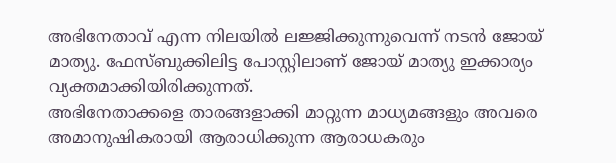അഭിനേതാവ് എന്ന നിലയിൽ ലജ്ജിക്കുന്നുവെന്ന് നടൻ ജോയ് മാത്യു. ഫേസ്ബുക്കിലിട്ട പോസ്റ്റിലാണ് ജോയ് മാത്യു ഇക്കാര്യം വ്യക്തമാക്കിയിരിക്കുന്നത്.
അഭിനേതാക്കളെ താരങ്ങളാക്കി മാറ്റുന്ന മാധ്യമങ്ങളും അവരെ അമാനുഷികരായി ആരാധിക്കുന്ന ആരാധകരും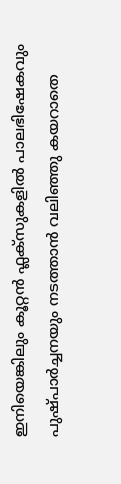ഇനിയെങ്കിലും കൂറ്റൻ ഫ്ലക്സുകളിൽ പാലഭിഷേകവും പുഷ്പാർച്ചനയും നടത്താൻ വലിഞ്ഞു കയറാതെ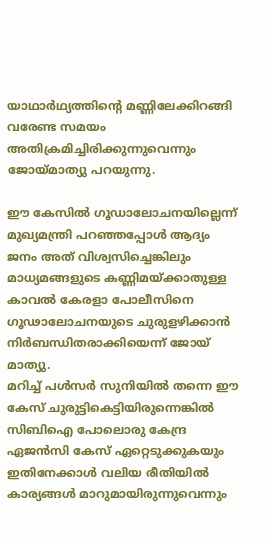യാഥാർഥ്യത്തിന്റെ മണ്ണിലേക്കിറങ്ങി വരേണ്ട സമയം അതിക്രമിച്ചിരിക്കുന്നുവെന്നും ജോയ്മാത്യു പറയുന്നു.

ഈ കേസിൽ ഗൂഡാലോചനയില്ലെന്ന് മുഖ്യമന്ത്രി പറഞ്ഞപ്പോൾ ആദ്യം ജനം അത് വിശ്വസിച്ചെങ്കിലും മാധ്യമങ്ങളുടെ കണ്ണിമയ്ക്കാതുള്ള കാവൽ കേരളാ പോലീസിനെ ഗൂഢാലോചനയുടെ ചുരുളഴിക്കാൻ നിർബന്ധിതരാക്കിയെന്ന് ജോയ് മാത്യു.
മറിച്ച് പൾസർ സുനിയിൽ തന്നെ ഈ കേസ് ചുരുട്ടികെട്ടിയിരുന്നെങ്കിൽ സിബിഐ പോലൊരു കേന്ദ്ര ഏജൻസി കേസ് ഏറ്റെടുക്കുകയും ഇതിനേക്കാൾ വലിയ രീതിയിൽ കാര്യങ്ങൾ മാറുമായിരുന്നുവെന്നും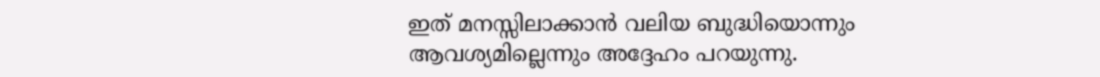ഇത് മനസ്സിലാക്കാൻ വലിയ ബുദ്ധിയൊന്നും ആവശ്യമില്ലെന്നും അദ്ദേഹം പറയുന്നു.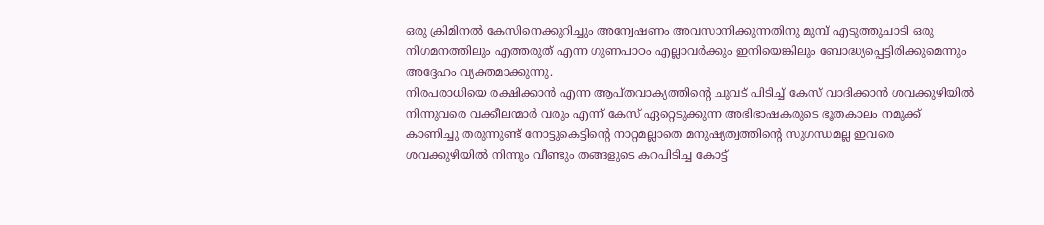ഒരു ക്രിമിനൽ കേസിനെക്കുറിച്ചും അന്വേഷണം അവസാനിക്കുന്നതിനു മുമ്പ് എടുത്തുചാടി ഒരു നിഗമനത്തിലും എത്തരുത് എന്ന ഗുണപാഠം എല്ലാവർക്കും ഇനിയെങ്കിലും ബോദ്ധ്യപ്പെട്ടിരിക്കുമെന്നും അദ്ദേഹം വ്യക്തമാക്കുന്നു.
നിരപരാധിയെ രക്ഷിക്കാൻ എന്ന ആപ്തവാക്യത്തിന്റെ ചുവട് പിടിച്ച് കേസ് വാദിക്കാൻ ശവക്കുഴിയിൽ നിന്നുവരെ വക്കീലന്മാർ വരും എന്ന് കേസ് ഏറ്റെടുക്കുന്ന അഭിഭാഷകരുടെ ഭൂതകാലം നമുക്ക് കാണിച്ചു തരുന്നുണ്ട് നോട്ടുകെട്ടിന്റെ നാറ്റമല്ലാതെ മനുഷ്യത്വത്തിന്റെ സുഗന്ധമല്ല ഇവരെ ശവക്കുഴിയിൽ നിന്നും വീണ്ടും തങ്ങളുടെ കറപിടിച്ച കോട്ട്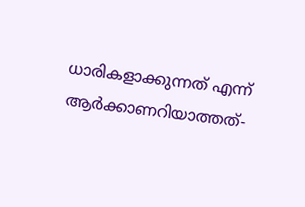ധാരികളാക്കുന്നത് എന്ന് ആർക്കാണറിയാത്തത്-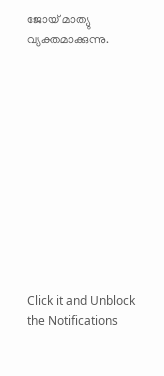ജോയ് മാത്യു വ്യക്തമാക്കുന്നു.












Click it and Unblock the Notifications